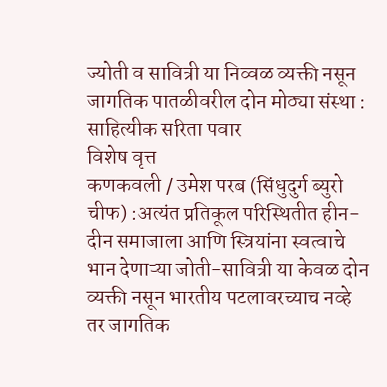ज्योती व सावित्री या निव्वळ व्यक्ती नसून जागतिक पातळीवरील दोन मोठ्या संस्था : साहित्यीक सरिता पवार
विशेष वृत्त
कणकवली / उमेश परब (सिंधुदुर्ग ब्युरो चीफ) :अत्यंत प्रतिकूल परिस्थितीत हीन-दीन समाजाला आणि स्त्रियांना स्वत्वाचे भान देणाऱ्या जोती-सावित्री या केवळ दोन व्यक्ती नसून भारतीय पटलावरच्याच नव्हे तर जागतिक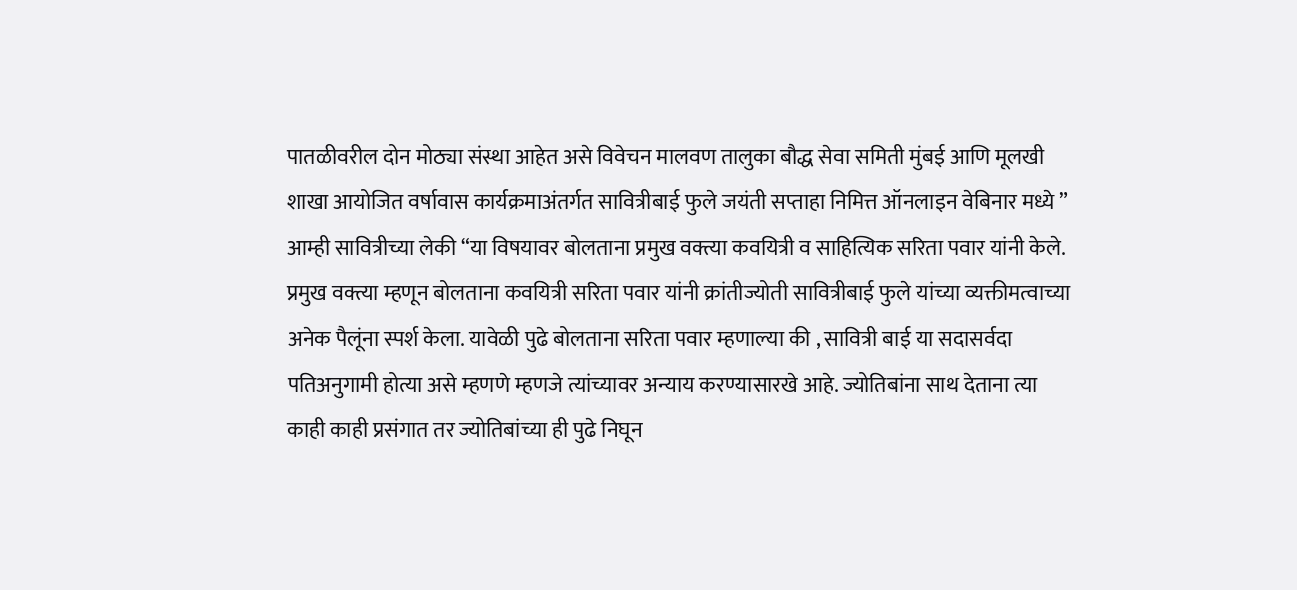पातळीवरील दोन मोठ्या संस्था आहेत असे विवेचन मालवण तालुका बौद्ध सेवा समिती मुंबई आणि मूलखी शाखा आयोजित वर्षावास कार्यक्रमाअंतर्गत सावित्रीबाई फुले जयंती सप्ताहा निमित्त ऑनलाइन वेबिनार मध्ये ” आम्ही सावित्रीच्या लेकी “या विषयावर बोलताना प्रमुख वक्त्या कवयित्री व साहित्यिक सरिता पवार यांनी केले. प्रमुख वक्त्या म्हणून बोलताना कवयित्री सरिता पवार यांनी क्रांतीज्योती सावित्रीबाई फुले यांच्या व्यक्तीमत्वाच्या अनेक पैलूंना स्पर्श केला. यावेळी पुढे बोलताना सरिता पवार म्हणाल्या की , सावित्री बाई या सदासर्वदा पतिअनुगामी होत्या असे म्हणणे म्हणजे त्यांच्यावर अन्याय करण्यासारखे आहे. ज्योतिबांना साथ देताना त्या काही काही प्रसंगात तर ज्योतिबांच्या ही पुढे निघून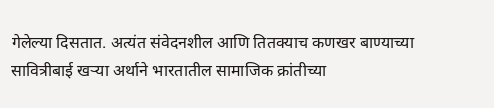गेलेल्या दिसतात. अत्यंत संवेदनशील आणि तितक्याच कणखर बाण्याच्या सावित्रीबाई खऱ्या अर्थाने भारतातील सामाजिक क्रांतीच्या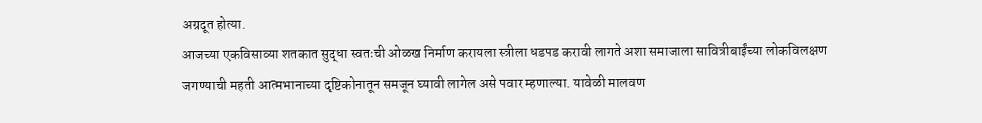अग्रदूत होत्या.
आजच्या एकविसाव्या शतकात सुद्धा स्वतःची ओळख निर्माण करायला स्त्रीला धडपड करावी लागते अशा समाजाला सावित्रीबाईंच्या लोकविलक्षण जगण्याची महती आत्मभानाच्या दृष्टिकोनातून समजून घ्यावी लागेल असे पवार म्हणाल्या. यावेळी मालवण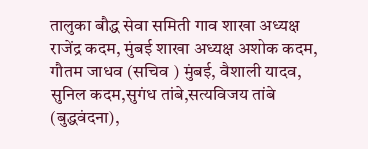तालुका बौद्ध सेवा समिती गाव शाखा अध्यक्ष राजेंद्र कदम, मुंबई शाखा अध्यक्ष अशोक कदम, गौतम जाधव (सचिव ) मुंबई, वैशाली यादव, सुनिल कदम,सुगंध तांबे,सत्यविजय तांबे (बुद्धवंदना),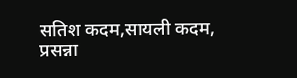सतिश कदम,सायली कदम, प्रसन्ना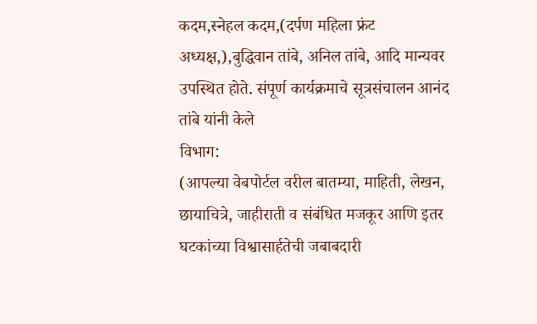कदम,स्नेहल कदम,(दर्पण महिला फ्रंट अध्यक्ष,),बुद्धिवान तांबे, अनिल तांबे, आदि मान्यवर उपस्थित होते. संपूर्ण कार्यक्रमाचे सूत्रसंचालन आनंद तांबे यांनी केले
विभाग:
(आपल्या वेबपोर्टल वरील बातम्या, माहिती, लेखन, छायाचित्रे, जाहीराती व संबंधित मजकूर आणि इतर घटकांच्या विश्वासार्हतेची जबाबदारी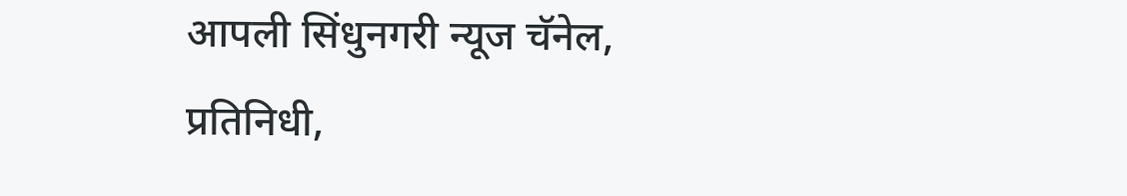आपली सिंधुनगरी न्यूज चॅनेल, प्रतिनिधी,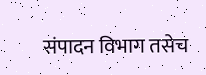संपादन विभाग तसेच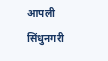आपली सिंधुनगरी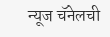न्यूज चॅनेलची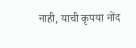नाही, याची कृपया नोंद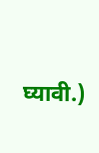घ्यावी.)